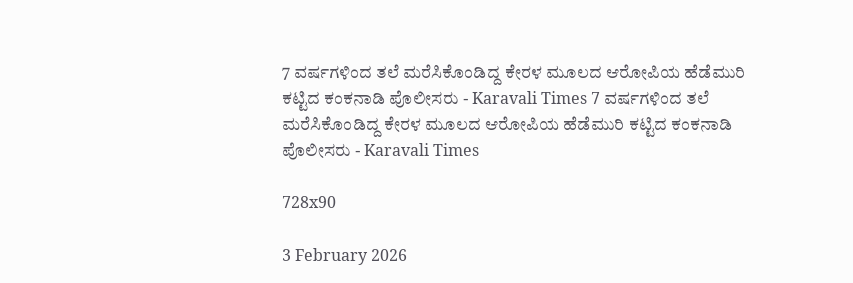7 ವರ್ಷಗಳಿಂದ ತಲೆ ಮರೆಸಿಕೊಂಡಿದ್ದ ಕೇರಳ ಮೂಲದ ಆರೋಪಿಯ ಹೆಡೆಮುರಿ ಕಟ್ಟಿದ ಕಂಕನಾಡಿ ಪೊಲೀಸರು - Karavali Times 7 ವರ್ಷಗಳಿಂದ ತಲೆ ಮರೆಸಿಕೊಂಡಿದ್ದ ಕೇರಳ ಮೂಲದ ಆರೋಪಿಯ ಹೆಡೆಮುರಿ ಕಟ್ಟಿದ ಕಂಕನಾಡಿ ಪೊಲೀಸರು - Karavali Times

728x90

3 February 2026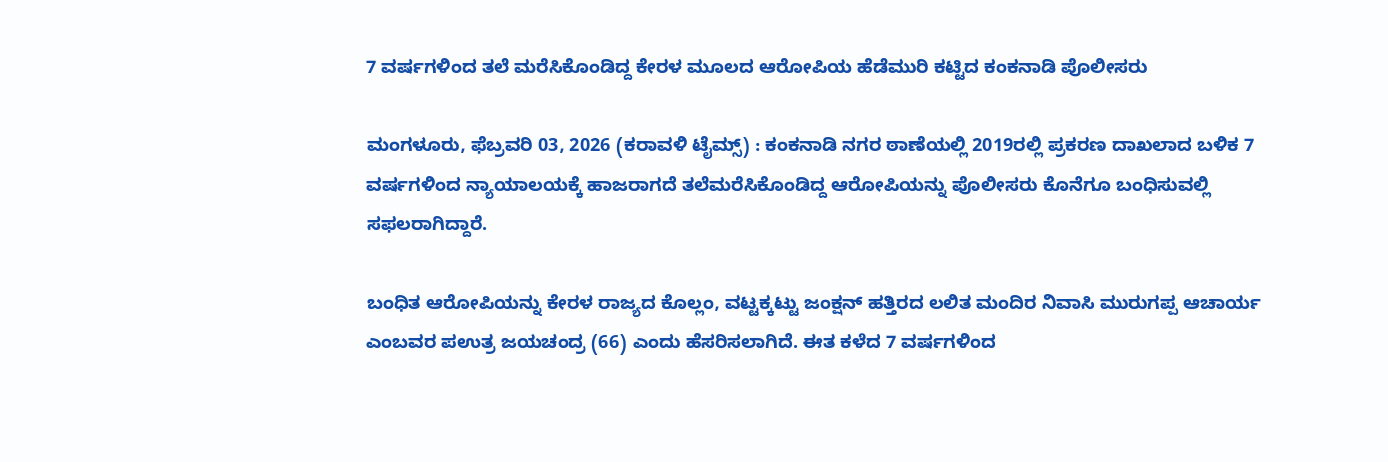7 ವರ್ಷಗಳಿಂದ ತಲೆ ಮರೆಸಿಕೊಂಡಿದ್ದ ಕೇರಳ ಮೂಲದ ಆರೋಪಿಯ ಹೆಡೆಮುರಿ ಕಟ್ಟಿದ ಕಂಕನಾಡಿ ಪೊಲೀಸರು

ಮಂಗಳೂರು, ಫೆಬ್ರವರಿ 03, 2026 (ಕರಾವಳಿ ಟೈಮ್ಸ್) : ಕಂಕನಾಡಿ ನಗರ ಠಾಣೆಯಲ್ಲಿ 2019ರಲ್ಲಿ ಪ್ರಕರಣ ದಾಖಲಾದ ಬಳಿಕ 7 ವರ್ಷಗಳಿಂದ ನ್ಯಾಯಾಲಯಕ್ಕೆ ಹಾಜರಾಗದೆ ತಲೆಮರೆಸಿಕೊಂಡಿದ್ದ ಆರೋಪಿಯನ್ನು ಪೊಲೀಸರು ಕೊನೆಗೂ ಬಂಧಿಸುವಲ್ಲಿ ಸಫಲರಾಗಿದ್ದಾರೆ.

ಬಂಧಿತ ಆರೋಪಿಯನ್ನು ಕೇರಳ ರಾಜ್ಯದ ಕೊಲ್ಲಂ, ವಟ್ಟಕ್ಕಟ್ಟು ಜಂಕ್ಷನ್ ಹತ್ತಿರದ ಲಲಿತ ಮಂದಿರ ನಿವಾಸಿ ಮುರುಗಪ್ಪ ಆಚಾರ್ಯ ಎಂಬವರ ಪಉತ್ರ ಜಯಚಂದ್ರ (66) ಎಂದು ಹೆಸರಿಸಲಾಗಿದೆ. ಈತ ಕಳೆದ 7 ವರ್ಷಗಳಿಂದ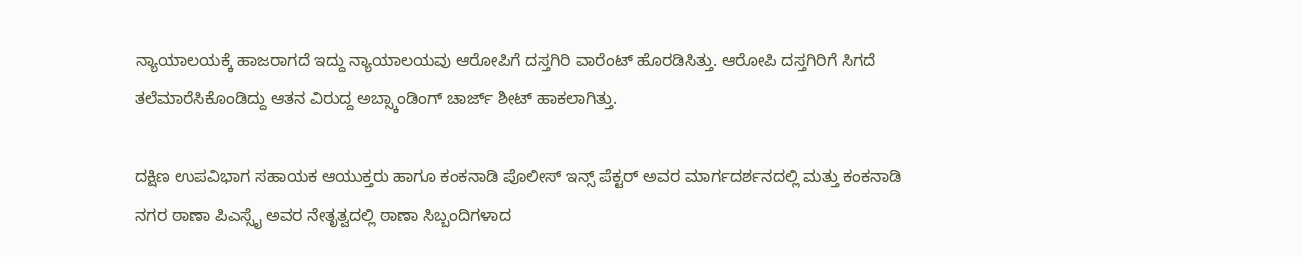ನ್ಯಾಯಾಲಯಕ್ಕೆ ಹಾಜರಾಗದೆ ಇದ್ದು ನ್ಯಾಯಾಲಯವು ಆರೋಪಿಗೆ ದಸ್ತಗಿರಿ ವಾರೆಂಟ್ ಹೊರಡಿಸಿತ್ತು. ಆರೋಪಿ ದಸ್ತಗಿರಿಗೆ ಸಿಗದೆ ತಲೆಮಾರೆಸಿಕೊಂಡಿದ್ದು ಆತನ ವಿರುದ್ದ ಅಬ್ಸ್ಕಾಂಡಿಂಗ್ ಚಾರ್ಜ್ ಶೀಟ್ ಹಾಕಲಾಗಿತ್ತು.

ದಕ್ಷಿಣ ಉಪವಿಭಾಗ ಸಹಾಯಕ ಆಯುಕ್ತರು ಹಾಗೂ ಕಂಕನಾಡಿ ಪೊಲೀಸ್ ಇನ್ಸ್ ಪೆಕ್ಟರ್ ಅವರ ಮಾರ್ಗದರ್ಶನದಲ್ಲಿ ಮತ್ತು ಕಂಕನಾಡಿ ನಗರ ಠಾಣಾ ಪಿಎಸ್ಸೈ ಅವರ ನೇತೃತ್ವದಲ್ಲಿ ಠಾಣಾ ಸಿಬ್ಬಂದಿಗಳಾದ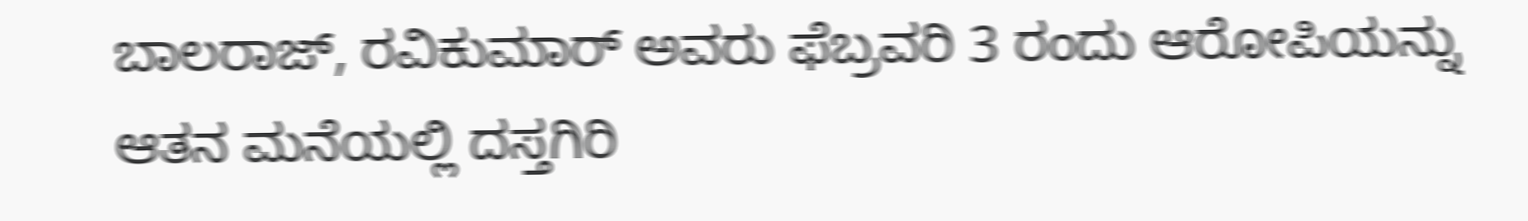ಬಾಲರಾಜ್, ರವಿಕುಮಾರ್ ಅವರು ಫೆಬ್ರವರಿ 3 ರಂದು ಆರೋಪಿಯನ್ನು ಆತನ ಮನೆಯಲ್ಲಿ ದಸ್ತಗಿರಿ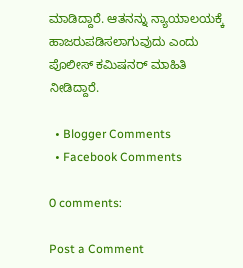ಮಾಡಿದ್ದಾರೆ. ಆತನನ್ನು ನ್ಯಾಯಾಲಯಕ್ಕೆ ಹಾಜರುಪಡಿಸಲಾಗುವುದು ಎಂದು ಪೊಲೀಸ್ ಕಮಿಷನರ್ ಮಾಹಿತಿ ನೀಡಿದ್ದಾರೆ.

  • Blogger Comments
  • Facebook Comments

0 comments:

Post a Comment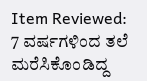Item Reviewed: 7 ವರ್ಷಗಳಿಂದ ತಲೆ ಮರೆಸಿಕೊಂಡಿದ್ದ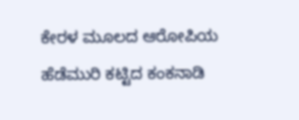ಕೇರಳ ಮೂಲದ ಆರೋಪಿಯ ಹೆಡೆಮುರಿ ಕಟ್ಟಿದ ಕಂಕನಾಡಿ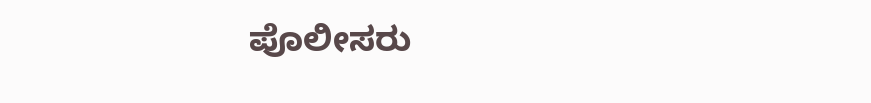ಪೊಲೀಸರು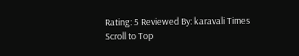Rating: 5 Reviewed By: karavali Times
Scroll to Top